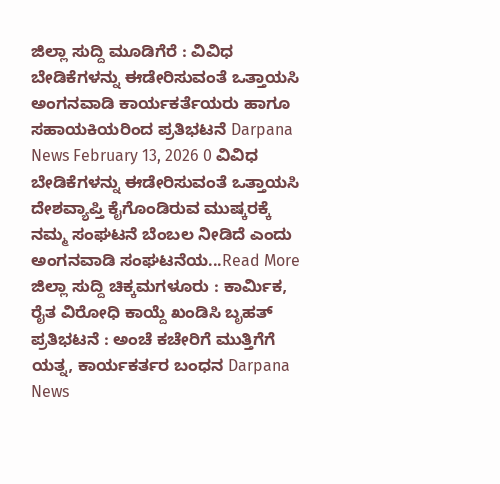ಜಿಲ್ಲಾ ಸುದ್ದಿ ಮೂಡಿಗೆರೆ : ವಿವಿಧ ಬೇಡಿಕೆಗಳನ್ನು ಈಡೇರಿಸುವಂತೆ ಒತ್ತಾಯಸಿ ಅಂಗನವಾಡಿ ಕಾರ್ಯಕರ್ತೆಯರು ಹಾಗೂ ಸಹಾಯಕಿಯರಿಂದ ಪ್ರತಿಭಟನೆ Darpana News February 13, 2026 0 ವಿವಿಧ ಬೇಡಿಕೆಗಳನ್ನು ಈಡೇರಿಸುವಂತೆ ಒತ್ತಾಯಸಿ ದೇಶವ್ಯಾಪ್ತಿ ಕೈಗೊಂಡಿರುವ ಮುಷ್ಕರಕ್ಕೆ ನಮ್ಮ ಸಂಘಟನೆ ಬೆಂಬಲ ನೀಡಿದೆ ಎಂದು ಅಂಗನವಾಡಿ ಸಂಘಟನೆಯ...Read More
ಜಿಲ್ಲಾ ಸುದ್ದಿ ಚಿಕ್ಕಮಗಳೂರು : ಕಾರ್ಮಿಕ, ರೈತ ವಿರೋಧಿ ಕಾಯ್ದೆ ಖಂಡಿಸಿ ಬೃಹತ್ ಪ್ರತಿಭಟನೆ : ಅಂಚೆ ಕಚೇರಿಗೆ ಮುತ್ತಿಗೆಗೆ ಯತ್ನ, ಕಾರ್ಯಕರ್ತರ ಬಂಧನ Darpana News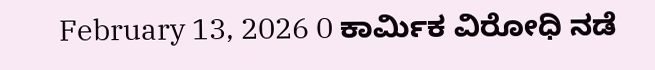February 13, 2026 0 ಕಾರ್ಮಿಕ ವಿರೋಧಿ ನಡೆ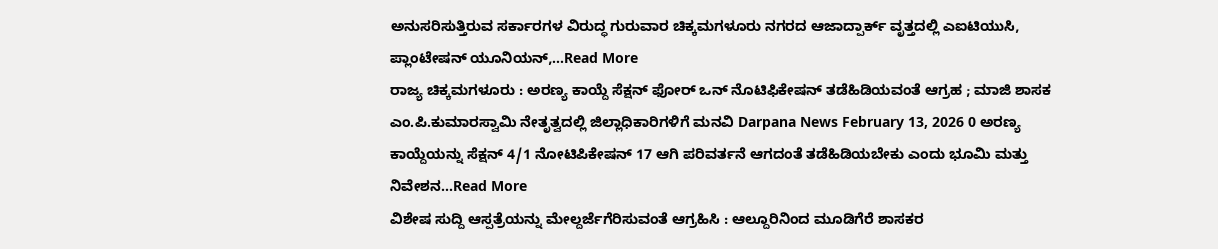ಅನುಸರಿಸುತ್ತಿರುವ ಸರ್ಕಾರಗಳ ವಿರುದ್ಧ ಗುರುವಾರ ಚಿಕ್ಕಮಗಳೂರು ನಗರದ ಆಜಾದ್ಪಾರ್ಕ್ ವೃತ್ತದಲ್ಲಿ ಎಐಟಿಯುಸಿ, ಪ್ಲಾಂಟೇಷನ್ ಯೂನಿಯನ್,...Read More
ರಾಜ್ಯ ಚಿಕ್ಕಮಗಳೂರು : ಅರಣ್ಯ ಕಾಯ್ದೆ ಸೆಕ್ಷನ್ ಫೋರ್ ಒನ್ ನೊಟಿಫಿಕೇಷನ್ ತಡೆಹಿಡಿಯವಂತೆ ಆಗ್ರಹ ; ಮಾಜಿ ಶಾಸಕ ಎಂ.ಪಿ.ಕುಮಾರಸ್ವಾಮಿ ನೇತೃತ್ವದಲ್ಲಿ ಜಿಲ್ಲಾಧಿಕಾರಿಗಳಿಗೆ ಮನವಿ Darpana News February 13, 2026 0 ಅರಣ್ಯ ಕಾಯ್ದೆಯನ್ನು ಸೆಕ್ಷನ್ 4/1 ನೋಟಿಪಿಕೇಷನ್ 17 ಆಗಿ ಪರಿವರ್ತನೆ ಆಗದಂತೆ ತಡೆಹಿಡಿಯಬೇಕು ಎಂದು ಭೂಮಿ ಮತ್ತು ನಿವೇಶನ...Read More
ವಿಶೇಷ ಸುದ್ದಿ ಆಸ್ಪತ್ರೆಯನ್ನು ಮೇಲ್ದರ್ಜೆಗೆರಿಸುವಂತೆ ಆಗ್ರಹಿಸಿ : ಆಲ್ದೂರಿನಿಂದ ಮೂಡಿಗೆರೆ ಶಾಸಕರ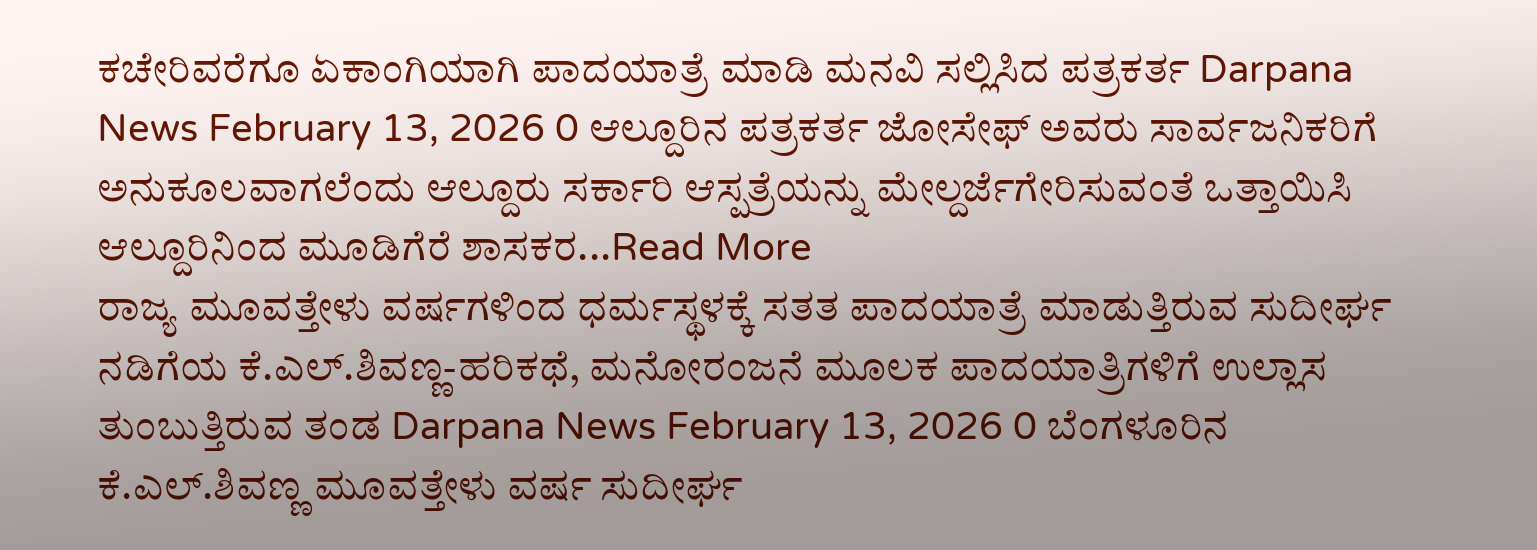ಕಚೇರಿವರೆಗೂ ಏಕಾಂಗಿಯಾಗಿ ಪಾದಯಾತ್ರೆ ಮಾಡಿ ಮನವಿ ಸಲ್ಲಿಸಿದ ಪತ್ರಕರ್ತ Darpana News February 13, 2026 0 ಆಲ್ದೂರಿನ ಪತ್ರಕರ್ತ ಜೋಸೇಫ್ ಅವರು ಸಾರ್ವಜನಿಕರಿಗೆ ಅನುಕೂಲವಾಗಲೆಂದು ಆಲ್ದೂರು ಸರ್ಕಾರಿ ಆಸ್ಪತ್ರೆಯನ್ನು ಮೇಲ್ದರ್ಜೆಗೇರಿಸುವಂತೆ ಒತ್ತಾಯಿಸಿ ಆಲ್ದೂರಿನಿಂದ ಮೂಡಿಗೆರೆ ಶಾಸಕರ...Read More
ರಾಜ್ಯ ಮೂವತ್ತೇಳು ವರ್ಷಗಳಿಂದ ಧರ್ಮಸ್ಥಳಕ್ಕೆ ಸತತ ಪಾದಯಾತ್ರೆ ಮಾಡುತ್ತಿರುವ ಸುದೀರ್ಘ ನಡಿಗೆಯ ಕೆ.ಎಲ್.ಶಿವಣ್ಣ-ಹರಿಕಥೆ, ಮನೋರಂಜನೆ ಮೂಲಕ ಪಾದಯಾತ್ರಿಗಳಿಗೆ ಉಲ್ಲಾಸ ತುಂಬುತ್ತಿರುವ ತಂಡ Darpana News February 13, 2026 0 ಬೆಂಗಳೂರಿನ ಕೆ.ಎಲ್.ಶಿವಣ್ಣ ಮೂವತ್ತೇಳು ವರ್ಷ ಸುದೀರ್ಘ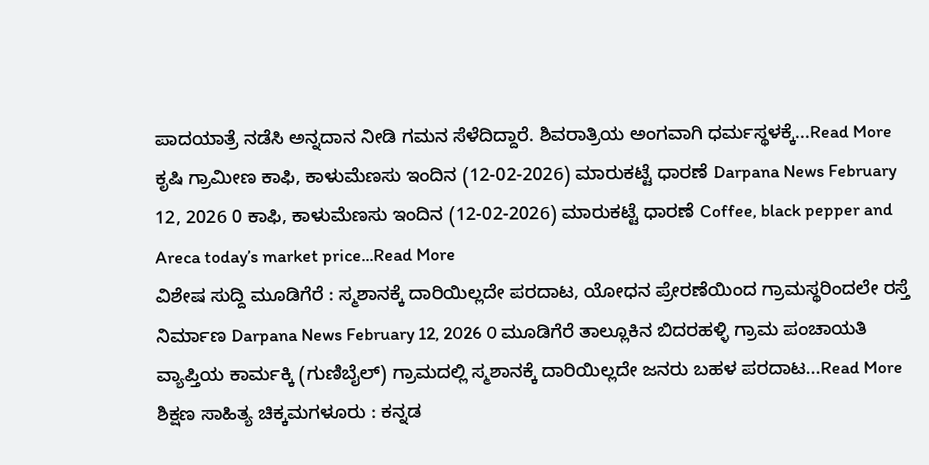ಪಾದಯಾತ್ರೆ ನಡೆಸಿ ಅನ್ನದಾನ ನೀಡಿ ಗಮನ ಸೆಳೆದಿದ್ದಾರೆ. ಶಿವರಾತ್ರಿಯ ಅಂಗವಾಗಿ ಧರ್ಮಸ್ಥಳಕ್ಕೆ...Read More
ಕೃಷಿ ಗ್ರಾಮೀಣ ಕಾಫಿ, ಕಾಳುಮೆಣಸು ಇಂದಿನ (12-02-2026) ಮಾರುಕಟ್ಟೆ ಧಾರಣೆ Darpana News February 12, 2026 0 ಕಾಫಿ, ಕಾಳುಮೆಣಸು ಇಂದಿನ (12-02-2026) ಮಾರುಕಟ್ಟೆ ಧಾರಣೆ Coffee, black pepper and Areca today’s market price...Read More
ವಿಶೇಷ ಸುದ್ದಿ ಮೂಡಿಗೆರೆ : ಸ್ಮಶಾನಕ್ಕೆ ದಾರಿಯಿಲ್ಲದೇ ಪರದಾಟ, ಯೋಧನ ಪ್ರೇರಣೆಯಿಂದ ಗ್ರಾಮಸ್ಥರಿಂದಲೇ ರಸ್ತೆ ನಿರ್ಮಾಣ Darpana News February 12, 2026 0 ಮೂಡಿಗೆರೆ ತಾಲ್ಲೂಕಿನ ಬಿದರಹಳ್ಳಿ ಗ್ರಾಮ ಪಂಚಾಯತಿ ವ್ಯಾಪ್ತಿಯ ಕಾರ್ಮಕ್ಕಿ (ಗುಣಿಬೈಲ್) ಗ್ರಾಮದಲ್ಲಿ ಸ್ಮಶಾನಕ್ಕೆ ದಾರಿಯಿಲ್ಲದೇ ಜನರು ಬಹಳ ಪರದಾಟ...Read More
ಶಿಕ್ಷಣ ಸಾಹಿತ್ಯ ಚಿಕ್ಕಮಗಳೂರು : ಕನ್ನಡ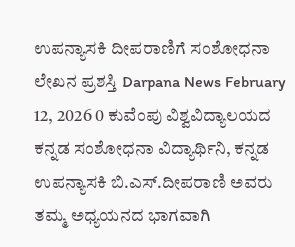ಉಪನ್ಯಾಸಕಿ ದೀಪರಾಣಿಗೆ ಸಂಶೋಧನಾ ಲೇಖನ ಪ್ರಶಸ್ತಿ Darpana News February 12, 2026 0 ಕುವೆಂಪು ವಿಶ್ವವಿದ್ಯಾಲಯದ ಕನ್ನಡ ಸಂಶೋಧನಾ ವಿದ್ಯಾರ್ಥಿನಿ, ಕನ್ನಡ ಉಪನ್ಯಾಸಕಿ ಬಿ.ಎಸ್.ದೀಪರಾಣಿ ಅವರು ತಮ್ಮ ಅಧ್ಯಯನದ ಭಾಗವಾಗಿ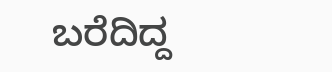ಬರೆದಿದ್ದ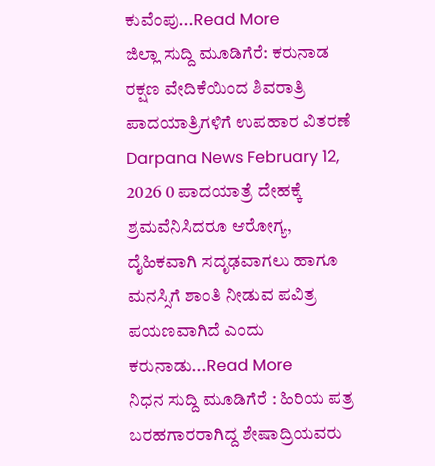ಕುವೆಂಪು...Read More
ಜಿಲ್ಲಾ ಸುದ್ದಿ ಮೂಡಿಗೆರೆ: ಕರುನಾಡ ರಕ್ಷಣ ವೇದಿಕೆಯಿಂದ ಶಿವರಾತ್ರಿ ಪಾದಯಾತ್ರಿಗಳಿಗೆ ಉಪಹಾರ ವಿತರಣೆ Darpana News February 12, 2026 0 ಪಾದಯಾತ್ರೆ ದೇಹಕ್ಕೆ ಶ್ರಮವೆನಿಸಿದರೂ ಆರೋಗ್ಯ, ದೈಹಿಕವಾಗಿ ಸದೃಢವಾಗಲು ಹಾಗೂ ಮನಸ್ಸಿಗೆ ಶಾಂತಿ ನೀಡುವ ಪವಿತ್ರ ಪಯಣವಾಗಿದೆ ಎಂದು ಕರುನಾಡು...Read More
ನಿಧನ ಸುದ್ದಿ ಮೂಡಿಗೆರೆ : ಹಿರಿಯ ಪತ್ರ ಬರಹಗಾರರಾಗಿದ್ದ ಶೇಷಾದ್ರಿಯವರು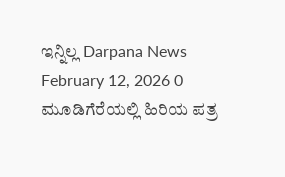ಇನ್ನಿಲ್ಲ Darpana News February 12, 2026 0 ಮೂಡಿಗೆರೆಯಲ್ಲಿ ಹಿರಿಯ ಪತ್ರ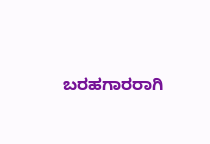ಬರಹಗಾರರಾಗಿ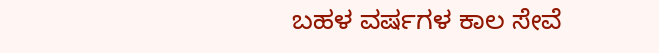ಬಹಳ ವರ್ಷಗಳ ಕಾಲ ಸೇವೆ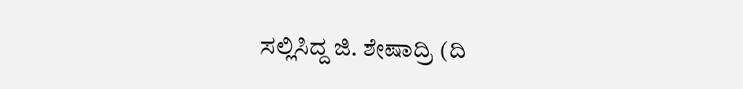ಸಲ್ಲಿಸಿದ್ದ ಜಿ. ಶೇಷಾದ್ರಿ (ದಿ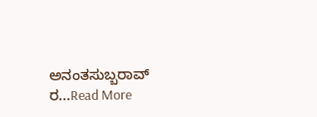ಅನಂತಸುಬ್ಬರಾವ್ ರ...Read More